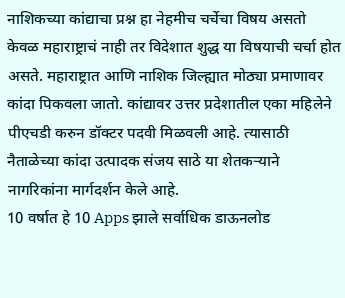नाशिकच्या कांद्याचा प्रश्न हा नेहमीच चर्चेचा विषय असतो केवळ महाराष्ट्राचं नाही तर विदेशात शुद्ध या विषयाची चर्चा होत असते. महाराष्ट्रात आणि नाशिक जिल्ह्यात मोठ्या प्रमाणावर कांदा पिकवला जातो. कांद्यावर उत्तर प्रदेशातील एका महिलेने पीएचडी करुन डॉक्टर पदवी मिळवली आहे. त्यासाठी नैताळेच्या कांदा उत्पादक संजय साठे या शेतकऱ्याने नागरिकांना मार्गदर्शन केले आहे.
10 वर्षात हे 10 Apps झाले सर्वाधिक डाऊनलोड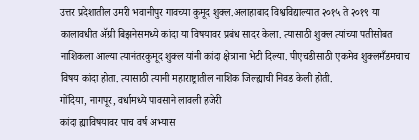उत्तर प्रदेशातील उमरी भवानीपुर गावच्या कुमूद शुक्ल.अलाहाबाद विश्वविद्याल्यात २०१५ ते २०१९ या कालावधीत ॲग्री बिझनेसमध्ये कांदा या विषयावर प्रबंध सादर केला. त्यासाठी शुक्ल त्यांच्या पतीसोबत नाशिकला आल्या त्यानंतरकुमूद शुक्ल यांनी कांदा क्षेत्राना भेटी दिल्या. पीएचडीसाठी एकमेव शुक्लमँडमचाच विषय कांदा होता. त्यासाठी त्यानी महाराष्ट्रातील नाशिक जिल्ह्याची निवड केली होती.
गोंदिया, नागपूर, वर्धामध्ये पावसाने लावली हजेरी
कांदा ह्याविषयावर पाच वर्ष अभ्यास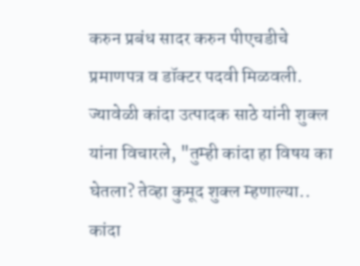करुन प्रबंध सादर करुन पीएचडीचे प्रमाणपत्र व डॉक्टर पदवी मिळवली. ज्यावेळी कांदा उत्पादक साठे यांनी शुक्ल यांना विचारले, "तुम्ही कांदा हा विषय का घेतला? तेव्हा कुमूद शुक्ल म्हणाल्या.. कांदा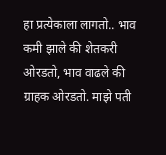हा प्रत्येकाला लागतो.. भाव कमी झाले की शेतकरी ओरडतो, भाव वाढले की ग्राहक ओरडतो. माझे पती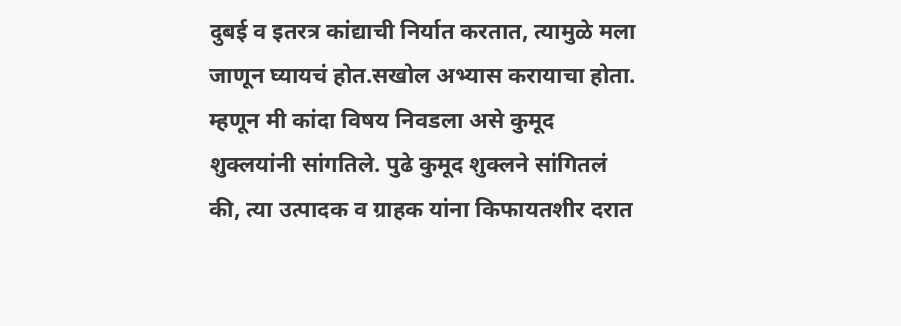दुबई व इतरत्र कांद्याची निर्यात करतात, त्यामुळे मला जाणून घ्यायचं होत.सखोल अभ्यास करायाचा होता. म्हणून मी कांदा विषय निवडला असे कुमूद शुक्लयांनी सांगतिले. पुढे कुमूद शुक्लने सांगितलं की, त्या उत्पादक व ग्राहक यांना किफायतशीर दरात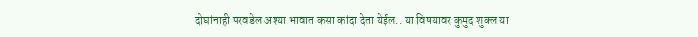दोघांनाही परवडेल अश्या भावात कसा कांदा देता येईल.. या विषयावर कुमुद शुक्ल या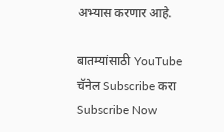अभ्यास करणार आहे.

बातम्यांसाठी YouTube चॅनेल Subscribe करा
Subscribe Now